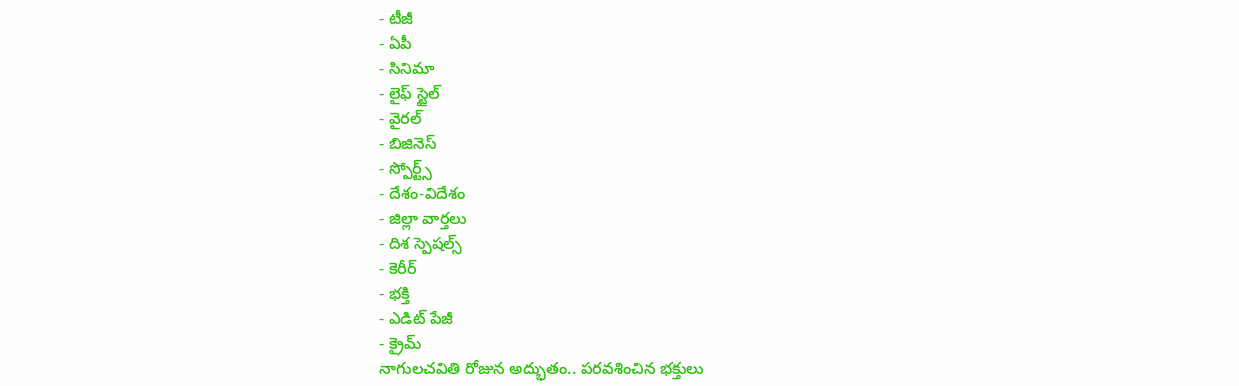- టీజీ
- ఏపీ
- సినిమా
- లైఫ్ స్టైల్
- వైరల్
- బిజినెస్
- స్పోర్ట్స్
- దేశం-విదేశం
- జిల్లా వార్తలు
- దిశ స్పెషల్స్
- కెరీర్
- భక్తి
- ఎడిట్ పేజీ
- క్రైమ్
నాగులచవితి రోజున అద్భుతం.. పరవశించిన భక్తులు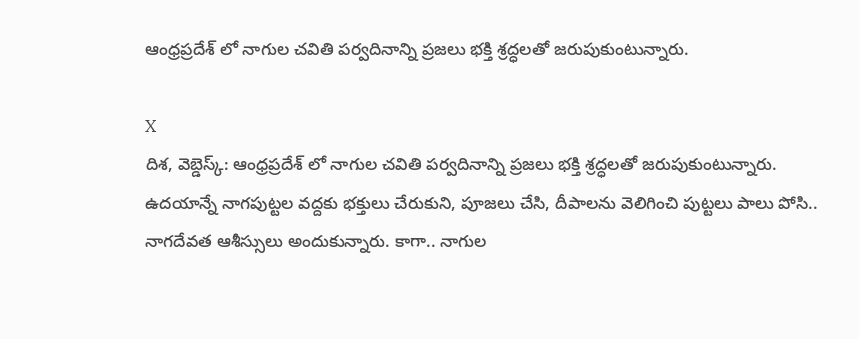ఆంధ్రప్రదేశ్ లో నాగుల చవితి పర్వదినాన్ని ప్రజలు భక్తి శ్రద్ధలతో జరుపుకుంటున్నారు.

X
దిశ, వెబ్డెస్క్: ఆంధ్రప్రదేశ్ లో నాగుల చవితి పర్వదినాన్ని ప్రజలు భక్తి శ్రద్ధలతో జరుపుకుంటున్నారు. ఉదయాన్నే నాగపుట్టల వద్దకు భక్తులు చేరుకుని, పూజలు చేసి, దీపాలను వెలిగించి పుట్టలు పాలు పోసి.. నాగదేవత ఆశీస్సులు అందుకున్నారు. కాగా.. నాగుల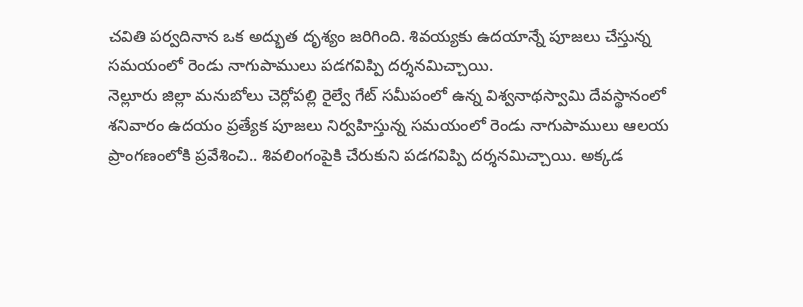చవితి పర్వదినాన ఒక అద్భుత దృశ్యం జరిగింది. శివయ్యకు ఉదయాన్నే పూజలు చేస్తున్న సమయంలో రెండు నాగుపాములు పడగవిప్పి దర్శనమిచ్చాయి.
నెల్లూరు జిల్లా మనుబోలు చెర్లోపల్లి రైల్వే గేట్ సమీపంలో ఉన్న విశ్వనాథస్వామి దేవస్థానంలో శనివారం ఉదయం ప్రత్యేక పూజలు నిర్వహిస్తున్న సమయంలో రెండు నాగుపాములు ఆలయ ప్రాంగణంలోకి ప్రవేశించి.. శివలింగంపైకి చేరుకుని పడగవిప్పి దర్శనమిచ్చాయి. అక్కడ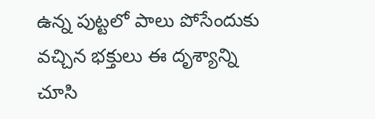ఉన్న పుట్టలో పాలు పోసేందుకు వచ్చిన భక్తులు ఈ దృశ్యాన్ని చూసి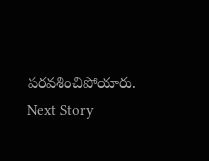పరవశించిపోయారు.
Next Story